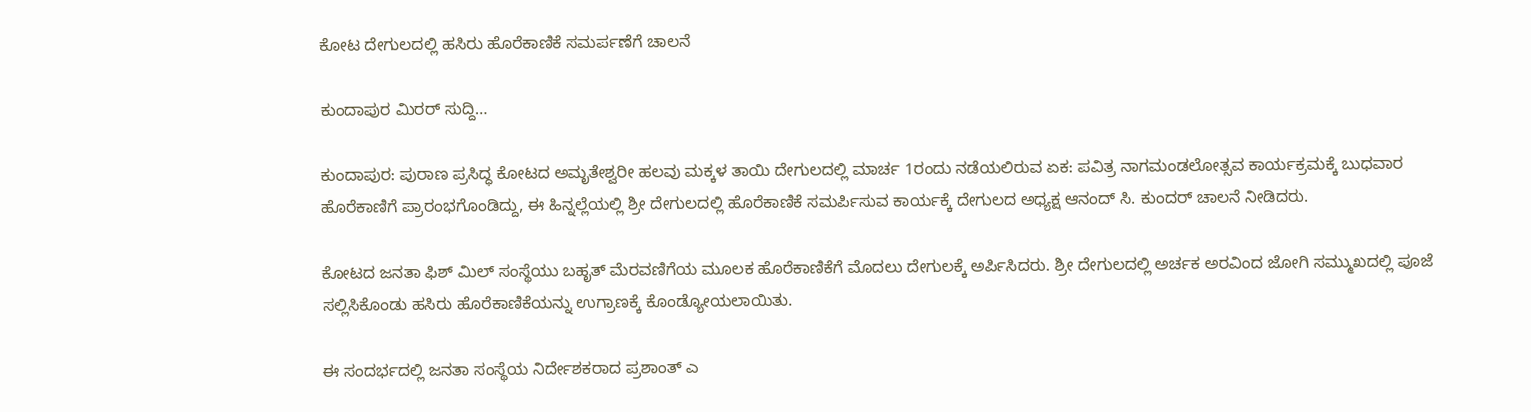ಕೋಟ ದೇಗುಲದಲ್ಲಿ ಹಸಿರು ಹೊರೆಕಾಣಿಕೆ ಸಮರ್ಪಣೆಗೆ ಚಾಲನೆ

ಕುಂದಾಪುರ ಮಿರರ್ ಸುದ್ದಿ…

ಕುಂದಾಪುರ: ಪುರಾಣ ಪ್ರಸಿದ್ಧ ಕೋಟದ ಅಮೃತೇಶ್ವರೀ ಹಲವು ಮಕ್ಕಳ ತಾಯಿ ದೇಗುಲದಲ್ಲಿ ಮಾರ್ಚ 1ರಂದು ನಡೆಯಲಿರುವ ಏಕ: ಪವಿತ್ರ ನಾಗಮಂಡಲೋತ್ಸವ ಕಾರ್ಯಕ್ರಮಕ್ಕೆ ಬುಧವಾರ ಹೊರೆಕಾಣಿಗೆ ಪ್ರಾರಂಭಗೊಂಡಿದ್ದು, ಈ ಹಿನ್ನಲ್ಲೆಯಲ್ಲಿ ಶ್ರೀ ದೇಗುಲದಲ್ಲಿ ಹೊರೆಕಾಣಿಕೆ ಸಮರ್ಪಿಸುವ ಕಾರ್ಯಕ್ಕೆ ದೇಗುಲದ ಅಧ್ಯಕ್ಷ ಆನಂದ್ ಸಿ. ಕುಂದರ್ ಚಾಲನೆ ನೀಡಿದರು.

ಕೋಟದ ಜನತಾ ಫಿಶ್ ಮಿಲ್ ಸಂಸ್ಥೆಯು ಬಹೃತ್ ಮೆರವಣಿಗೆಯ ಮೂಲಕ ಹೊರೆಕಾಣಿಕೆಗೆ ಮೊದಲು ದೇಗುಲಕ್ಕೆ ಅರ್ಪಿಸಿದರು. ಶ್ರೀ ದೇಗುಲದಲ್ಲಿ ಅರ್ಚಕ ಅರವಿಂದ ಜೋಗಿ ಸಮ್ಮುಖದಲ್ಲಿ ಪೂಜೆ ಸಲ್ಲಿಸಿಕೊಂಡು ಹಸಿರು ಹೊರೆಕಾಣಿಕೆಯನ್ನು ಉಗ್ರಾಣಕ್ಕೆ ಕೊಂಡ್ಯೋಯಲಾಯಿತು.

ಈ ಸಂದರ್ಭದಲ್ಲಿ ಜನತಾ ಸಂಸ್ಥೆಯ ನಿರ್ದೇಶಕರಾದ ಪ್ರಶಾಂತ್ ಎ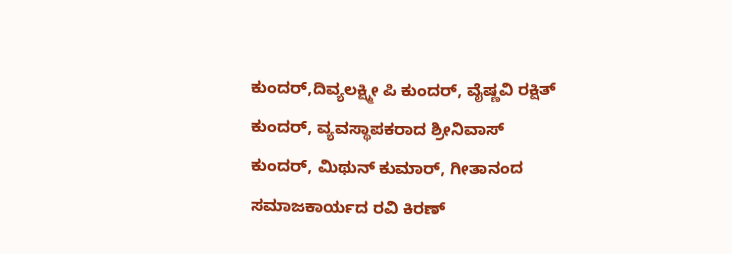ಕುಂದರ್,ದಿವ್ಯಲಕ್ಷ್ಮೀ ಪಿ ಕುಂದರ್, ವೈಷ್ಣವಿ ರಕ್ಷಿತ್ ಕುಂದರ್, ವ್ಯವಸ್ಥಾಪಕರಾದ ಶ್ರೀನಿವಾಸ್ ಕುಂದರ್, ಮಿಥುನ್ ಕುಮಾರ್, ಗೀತಾನಂದ ಸಮಾಜಕಾರ್ಯದ ರವಿ ಕಿರಣ್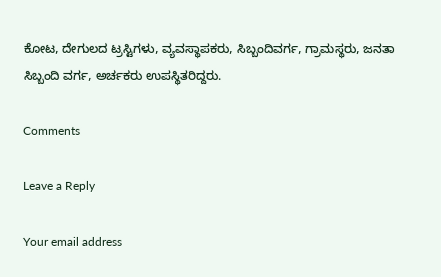ಕೋಟ, ದೇಗುಲದ ಟ್ರಸ್ಟಿಗಳು, ವ್ಯವಸ್ಥಾಪಕರು, ಸಿಬ್ಬಂದಿವರ್ಗ, ಗ್ರಾಮಸ್ಥರು, ಜನತಾ ಸಿಬ್ಬಂದಿ ವರ್ಗ, ಅರ್ಚಕರು ಉಪಸ್ಥಿತರಿದ್ದರು.

Comments

Leave a Reply

Your email address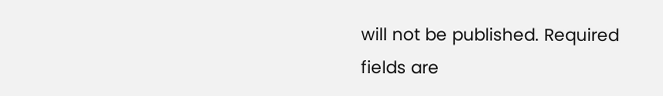will not be published. Required fields are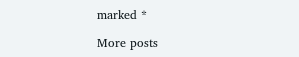marked *

More posts